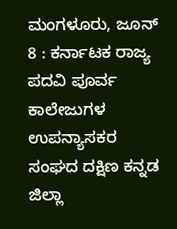ಮಂಗಳೂರು, ಜೂನ್ 8 : ಕರ್ನಾಟಕ ರಾಜ್ಯ ಪದವಿ ಪೂರ್ವ ಕಾಲೇಜುಗಳ ಉಪನ್ಯಾಸಕರ ಸಂಘದ ದಕ್ಷಿಣ ಕನ್ನಡ ಜಿಲ್ಲಾ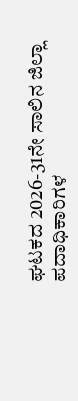ಘಟಕದ 2026-31ನೇ ಸಾಲಿನ ಜಿಲ್ಲಾ ಪದಾಧಿಕಾರಿಗಳ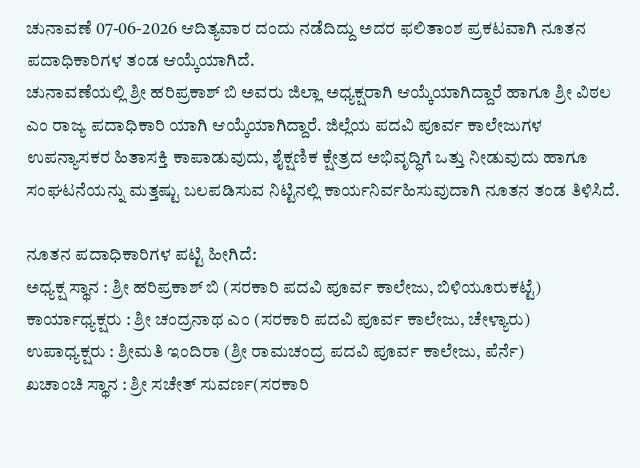ಚುನಾವಣೆ 07-06-2026 ಆದಿತ್ಯವಾರ ದಂದು ನಡೆದಿದ್ದು ಅದರ ಫಲಿತಾಂಶ ಪ್ರಕಟವಾಗಿ ನೂತನ ಪದಾಧಿಕಾರಿಗಳ ತಂಡ ಆಯ್ಕೆಯಾಗಿದೆ.
ಚುನಾವಣೆಯಲ್ಲಿ ಶ್ರೀ ಹರಿಪ್ರಕಾಶ್ ಬಿ ಅವರು ಜಿಲ್ಲಾ ಅಧ್ಯಕ್ಷರಾಗಿ ಆಯ್ಕೆಯಾಗಿದ್ದಾರೆ ಹಾಗೂ ಶ್ರೀ ವಿಠಲ ಎಂ ರಾಜ್ಯ ಪದಾಧಿಕಾರಿ ಯಾಗಿ ಆಯ್ಕೆಯಾಗಿದ್ದಾರೆ. ಜಿಲ್ಲೆಯ ಪದವಿ ಪೂರ್ವ ಕಾಲೇಜುಗಳ ಉಪನ್ಯಾಸಕರ ಹಿತಾಸಕ್ತಿ ಕಾಪಾಡುವುದು, ಶೈಕ್ಷಣಿಕ ಕ್ಷೇತ್ರದ ಅಭಿವೃದ್ಧಿಗೆ ಒತ್ತು ನೀಡುವುದು ಹಾಗೂ ಸಂಘಟನೆಯನ್ನು ಮತ್ತಷ್ಟು ಬಲಪಡಿಸುವ ನಿಟ್ಟಿನಲ್ಲಿ ಕಾರ್ಯನಿರ್ವಹಿಸುವುದಾಗಿ ನೂತನ ತಂಡ ತಿಳಿಸಿದೆ.

ನೂತನ ಪದಾಧಿಕಾರಿಗಳ ಪಟ್ಟಿ ಹೀಗಿದೆ:
ಅಧ್ಯಕ್ಷ ಸ್ಥಾನ : ಶ್ರೀ ಹರಿಪ್ರಕಾಶ್ ಬಿ (ಸರಕಾರಿ ಪದವಿ ಪೂರ್ವ ಕಾಲೇಜು, ಬಿಳಿಯೂರುಕಟ್ಟೆ)
ಕಾರ್ಯಾಧ್ಯಕ್ಷರು : ಶ್ರೀ ಚಂದ್ರನಾಥ ಎಂ (ಸರಕಾರಿ ಪದವಿ ಪೂರ್ವ ಕಾಲೇಜು, ಚೇಳ್ಯಾರು)
ಉಪಾಧ್ಯಕ್ಷರು : ಶ್ರೀಮತಿ ಇಂದಿರಾ (ಶ್ರೀ ರಾಮಚಂದ್ರ ಪದವಿ ಪೂರ್ವ ಕಾಲೇಜು, ಪೆರ್ನೆ)
ಖಚಾಂಚಿ ಸ್ಥಾನ : ಶ್ರೀ ಸಚೇತ್ ಸುವರ್ಣ(ಸರಕಾರಿ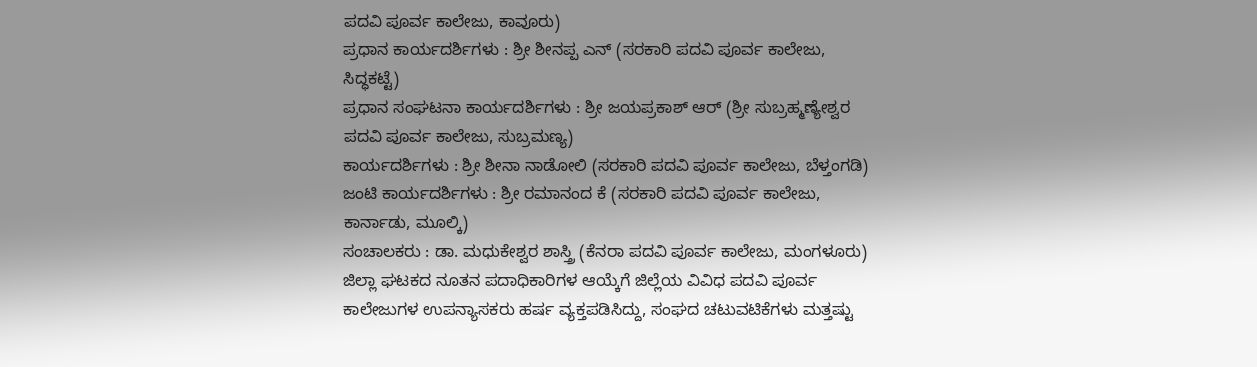ಪದವಿ ಪೂರ್ವ ಕಾಲೇಜು, ಕಾವೂರು)
ಪ್ರಧಾನ ಕಾರ್ಯದರ್ಶಿಗಳು : ಶ್ರೀ ಶೀನಪ್ಪ ಎನ್ (ಸರಕಾರಿ ಪದವಿ ಪೂರ್ವ ಕಾಲೇಜು, ಸಿದ್ಧಕಟ್ಟೆ)
ಪ್ರಧಾನ ಸಂಘಟನಾ ಕಾರ್ಯದರ್ಶಿಗಳು : ಶ್ರೀ ಜಯಪ್ರಕಾಶ್ ಆರ್ (ಶ್ರೀ ಸುಬ್ರಹ್ಮಣ್ಯೇಶ್ವರ ಪದವಿ ಪೂರ್ವ ಕಾಲೇಜು, ಸುಬ್ರಮಣ್ಯ)
ಕಾರ್ಯದರ್ಶಿಗಳು : ಶ್ರೀ ಶೀನಾ ನಾಡೋಲಿ (ಸರಕಾರಿ ಪದವಿ ಪೂರ್ವ ಕಾಲೇಜು, ಬೆಳ್ತಂಗಡಿ)
ಜಂಟಿ ಕಾರ್ಯದರ್ಶಿಗಳು : ಶ್ರೀ ರಮಾನಂದ ಕೆ (ಸರಕಾರಿ ಪದವಿ ಪೂರ್ವ ಕಾಲೇಜು, ಕಾರ್ನಾಡು, ಮೂಲ್ಕಿ)
ಸಂಚಾಲಕರು : ಡಾ. ಮಧುಕೇಶ್ವರ ಶಾಸ್ತ್ರಿ (ಕೆನರಾ ಪದವಿ ಪೂರ್ವ ಕಾಲೇಜು, ಮಂಗಳೂರು)
ಜಿಲ್ಲಾ ಘಟಕದ ನೂತನ ಪದಾಧಿಕಾರಿಗಳ ಆಯ್ಕೆಗೆ ಜಿಲ್ಲೆಯ ವಿವಿಧ ಪದವಿ ಪೂರ್ವ ಕಾಲೇಜುಗಳ ಉಪನ್ಯಾಸಕರು ಹರ್ಷ ವ್ಯಕ್ತಪಡಿಸಿದ್ದು, ಸಂಘದ ಚಟುವಟಿಕೆಗಳು ಮತ್ತಷ್ಟು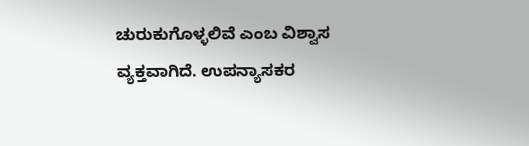ಚುರುಕುಗೊಳ್ಳಲಿವೆ ಎಂಬ ವಿಶ್ವಾಸ ವ್ಯಕ್ತವಾಗಿದೆ. ಉಪನ್ಯಾಸಕರ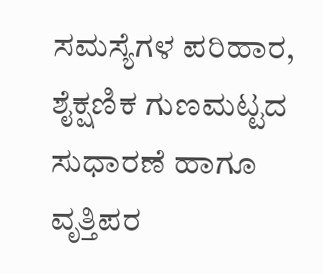ಸಮಸ್ಯೆಗಳ ಪರಿಹಾರ, ಶೈಕ್ಷಣಿಕ ಗುಣಮಟ್ಟದ ಸುಧಾರಣೆ ಹಾಗೂ ವೃತ್ತಿಪರ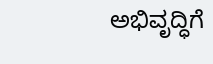ಅಭಿವೃದ್ಧಿಗೆ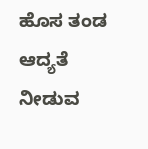ಹೊಸ ತಂಡ ಆದ್ಯತೆ ನೀಡುವ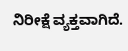ನಿರೀಕ್ಷೆ ವ್ಯಕ್ತವಾಗಿದೆ.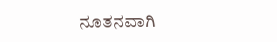ನೂತನವಾಗಿ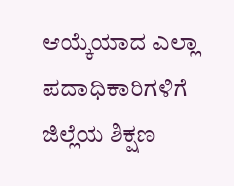ಆಯ್ಕೆಯಾದ ಎಲ್ಲಾ ಪದಾಧಿಕಾರಿಗಳಿಗೆ ಜಿಲ್ಲೆಯ ಶಿಕ್ಷಣ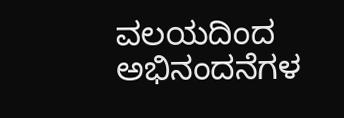ವಲಯದಿಂದ ಅಭಿನಂದನೆಗಳ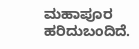ಮಹಾಪೂರ ಹರಿದುಬಂದಿದೆ.